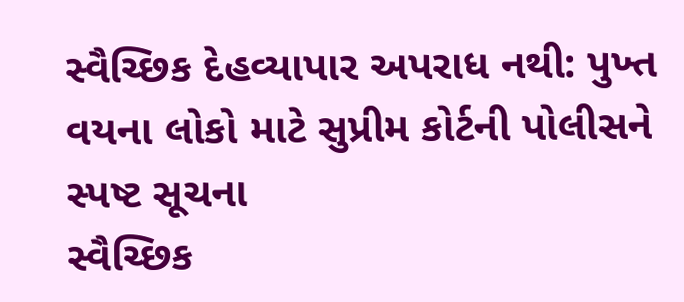સ્વૈચ્છિક દેહવ્યાપાર અપરાધ નથી: પુખ્ત વયના લોકો માટે સુપ્રીમ કોર્ટની પોલીસને સ્પષ્ટ સૂચના
સ્વૈચ્છિક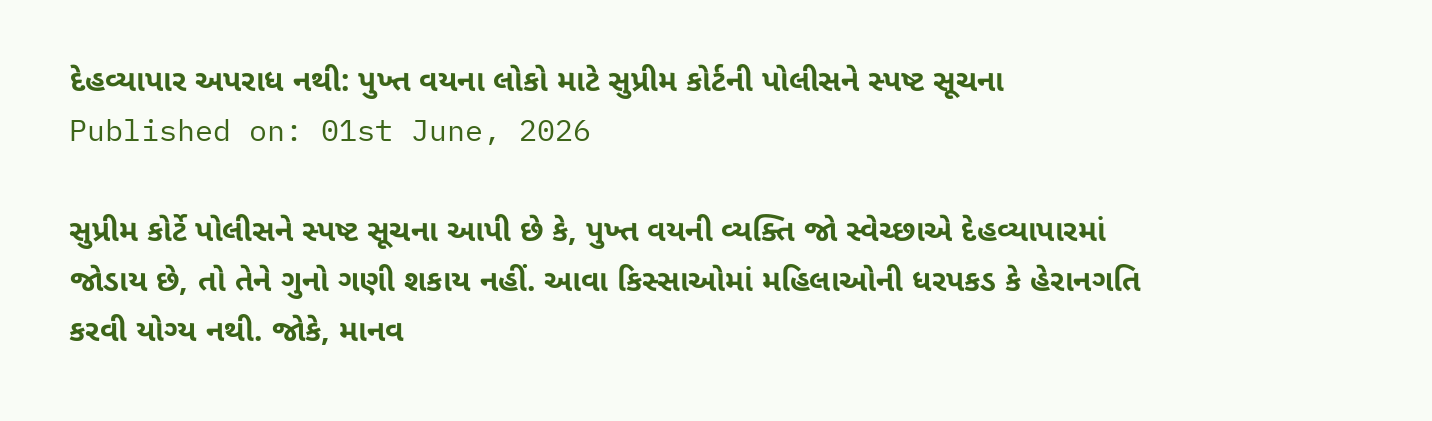દેહવ્યાપાર અપરાધ નથી: પુખ્ત વયના લોકો માટે સુપ્રીમ કોર્ટની પોલીસને સ્પષ્ટ સૂચના
Published on: 01st June, 2026

સુપ્રીમ કોર્ટે પોલીસને સ્પષ્ટ સૂચના આપી છે કે, પુખ્ત વયની વ્યક્તિ જો સ્વેચ્છાએ દેહવ્યાપારમાં જોડાય છે, તો તેને ગુનો ગણી શકાય નહીં. આવા કિસ્સાઓમાં મહિલાઓની ધરપકડ કે હેરાનગતિ કરવી યોગ્ય નથી. જોકે, માનવ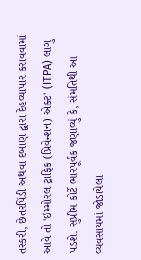તસ્કરી, છેતરપિંડી અથવા દબાણ દ્વારા દેહવ્યાપાર કરાવવામાં આવે તો 'ઇમ્મોરલ ટ્રાફિક (પ્રિવેન્શન) એક્ટ' (ITPA) લાગુ પડશે. સુપ્રીમ કોર્ટે ભારપૂર્વક જણાવ્યું કે, સંમતિથી આ વ્યવસાયમાં જોડાયેલા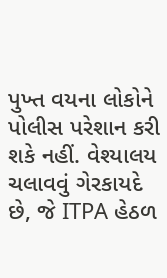પુખ્ત વયના લોકોને પોલીસ પરેશાન કરી શકે નહીં. વેશ્યાલય ચલાવવું ગેરકાયદે છે, જે ITPA હેઠળ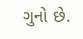ગુનો છે.